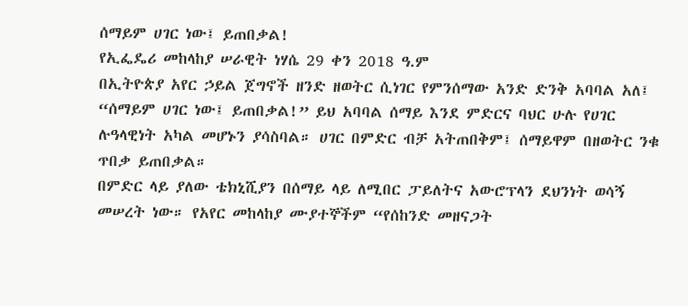ሰማይም ሀገር ነው፤ ይጠበቃል!
የኢፌዴሪ መከላከያ ሠራዊት ነሃሴ 29 ቀን 2018 ዓ.ም
በኢትዮጵያ አየር ኃይል ጀግኖች ዘንድ ዘወትር ሲነገር የምንሰማው አንድ ድንቅ አባባል አለ፤ “ሰማይም ሀገር ነው፤ ይጠበቃል!” ይህ አባባል ሰማይ እንደ ምድርና ባህር ሁሉ የሀገር ሉዓላዊነት አካል መሆኑን ያሳስባል። ሀገር በምድር ብቻ አትጠበቅም፤ ሰማይዋም በዘወትር ንቁ ጥበቃ ይጠበቃል።
በምድር ላይ ያለው ቴክኒሺያን በሰማይ ላይ ለሚበር ፓይለትና አውሮፕላን ደህንነት ወሳኝ መሠረት ነው። የአየር መከላከያ ሙያተኞችም “የሰከንድ መዘናጋት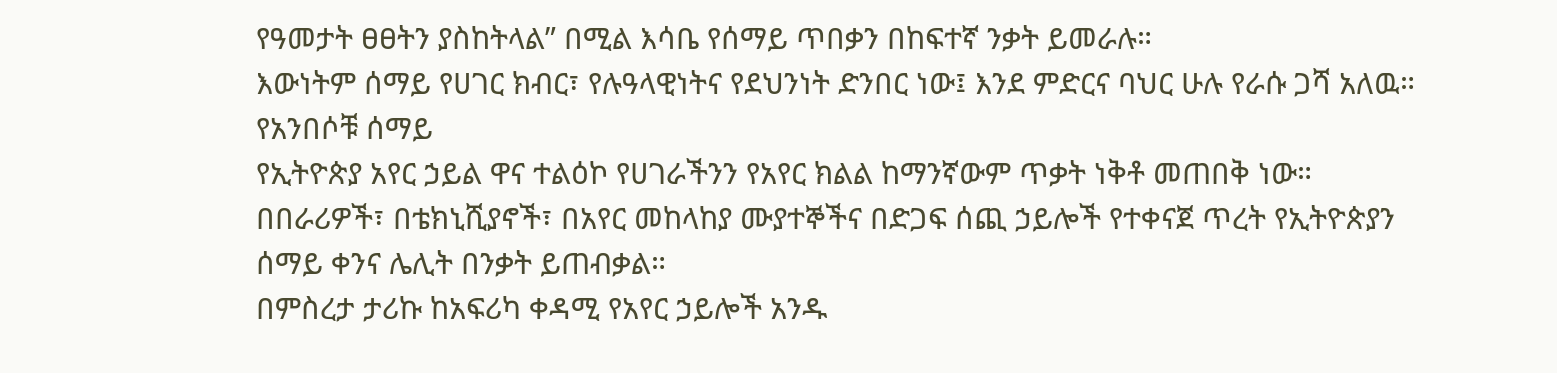የዓመታት ፀፀትን ያስከትላል” በሚል እሳቤ የሰማይ ጥበቃን በከፍተኛ ንቃት ይመራሉ።
እውነትም ሰማይ የሀገር ክብር፣ የሉዓላዊነትና የደህንነት ድንበር ነው፤ እንደ ምድርና ባህር ሁሉ የራሱ ጋሻ አለዉ።
የአንበሶቹ ሰማይ
የኢትዮጵያ አየር ኃይል ዋና ተልዕኮ የሀገራችንን የአየር ክልል ከማንኛውም ጥቃት ነቅቶ መጠበቅ ነው። በበራሪዎች፣ በቴክኒሺያኖች፣ በአየር መከላከያ ሙያተኞችና በድጋፍ ሰጪ ኃይሎች የተቀናጀ ጥረት የኢትዮጵያን ሰማይ ቀንና ሌሊት በንቃት ይጠብቃል።
በምስረታ ታሪኩ ከአፍሪካ ቀዳሚ የአየር ኃይሎች አንዱ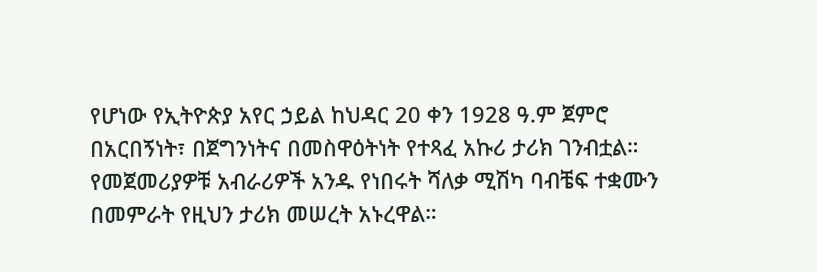የሆነው የኢትዮጵያ አየር ኃይል ከህዳር 20 ቀን 1928 ዓ.ም ጀምሮ በአርበኝነት፣ በጀግንነትና በመስዋዕትነት የተጻፈ አኩሪ ታሪክ ገንብቷል። የመጀመሪያዎቹ አብራሪዎች አንዱ የነበሩት ሻለቃ ሚሽካ ባብቼፍ ተቋሙን በመምራት የዚህን ታሪክ መሠረት አኑረዋል።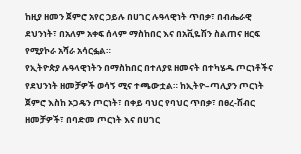ከዚያ ዘመን ጀምሮ አየር ኃይሉ በሀገር ሉዓላዊነት ጥበቃ፣ በብሔራዊ ደህንነት፣ በአለም አቀፍ ሰላም ማስከበር እና በአቪዬሽን ስልጠና ዘርፍ የሚያኮራ አሻራ አሳርፏል።
የኢትዮጵያ ሉዓላዊነትን በማስከበር በተለያዩ ዘመናት በተካሄዱ ጦርነቶችና የደህንነት ዘመቻዎች ወሳኝ ሚና ተጫውቷል። ከኢትዮ–ጣሊያን ጦርነት ጀምሮ እስከ ኦጋዴን ጦርነት፣ በቀይ ባህር የባህር ጥበቃ፣ በፀረ-ሽብር ዘመቻዎች፣ በባድመ ጦርነት እና በሀገር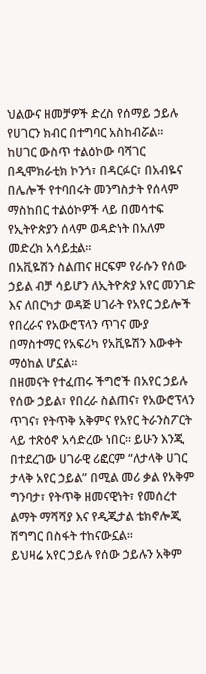ህልውና ዘመቻዎች ድረስ የሰማይ ኃይሉ የሀገርን ክብር በተግባር አስከብሯል።
ከሀገር ውስጥ ተልዕኮው ባሻገር በዲሞክራቲክ ኮንጎ፣ በዳርፉር፣ በአብዬና በሌሎች የተባበሩት መንግስታት የሰላም ማስከበር ተልዕኮዎች ላይ በመሳተፍ የኢትዮጵያን ሰላም ወዳድነት በአለም መድረክ አሳይቷል።
በአቪዬሽን ስልጠና ዘርፍም የራሱን የሰው ኃይል ብቻ ሳይሆን ለኢትዮጵያ አየር መንገድ እና ለበርካታ ወዳጅ ሀገራት የአየር ኃይሎች የበረራና የአውሮፕላን ጥገና ሙያ በማስተማር የአፍሪካ የአቪዬሽን እውቀት ማዕከል ሆኗል።
በዘመናት የተፈጠሩ ችግሮች በአየር ኃይሉ የሰው ኃይል፣ የበረራ ስልጠና፣ የአውሮፕላን ጥገና፣ የትጥቅ አቅምና የአየር ትራንስፖርት ላይ ተጽዕኖ አሳድረው ነበር። ይሁን እንጂ በተደረገው ሀገራዊ ሪፎርም “ለታላቅ ሀገር ታላቅ አየር ኃይል” በሚል መሪ ቃል የአቅም ግንባታ፣ የትጥቅ ዘመናዊነት፣ የመሰረተ ልማት ማሻሻያ እና የዲጂታል ቴክኖሎጂ ሽግግር በስፋት ተከናውኗል።
ይህዛሬ አየር ኃይሉ የሰው ኃይሉን አቅም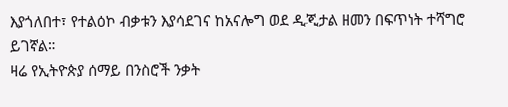እያጎለበተ፣ የተልዕኮ ብቃቱን እያሳደገና ከአናሎግ ወደ ዲጂታል ዘመን በፍጥነት ተሻግሮ ይገኛል።
ዛሬ የኢትዮጵያ ሰማይ በንስሮች ንቃት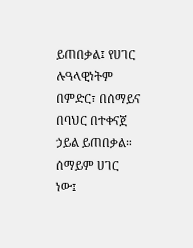ይጠበቃል፤ የሀገር ሉዓላዊነትም በምድር፣ በሰማይና በባህር በተቀናጀ ኃይል ይጠበቃል። ሰማይም ሀገር ነው፤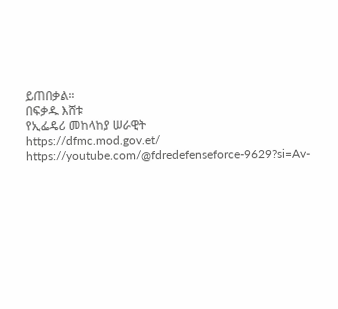ይጠበቃል።
በፍቃዱ እሸቱ
የኢፌዴሪ መከላከያ ሠራዊት
https://dfmc.mod.gov.et/
https://youtube.com/@fdredefenseforce-9629?si=Av-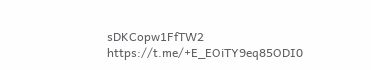sDKCopw1FfTW2
https://t.me/+E_EOiTY9eq85ODI0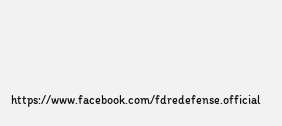https://www.facebook.com/fdredefense.official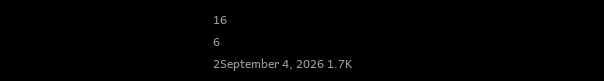16
6
2September 4, 2026 1.7K